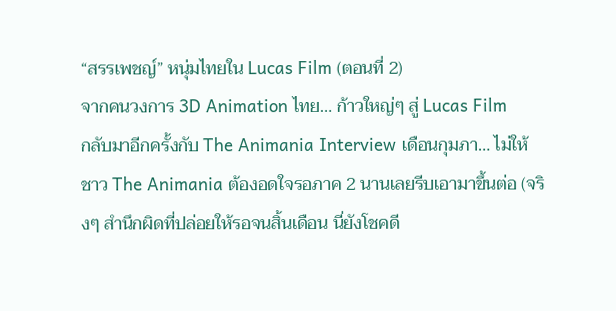“สรรเพชญ์” หนุ่มไทยใน Lucas Film (ตอนที่ 2)
จากคนวงการ 3D Animation ไทย… ก้าวใหญ่ๆ สู่ Lucas Film
กลับมาอีกครั้งกับ The Animania Interview เดือนกุมภา… ไม่ให้ชาว The Animania ต้องอดใจรอภาค 2 นานเลยรีบเอามาขึ้นต่อ (จริงๆ สำนึกผิดที่ปล่อยให้รอจนสิ้นเดือน นี่ยังโชคดี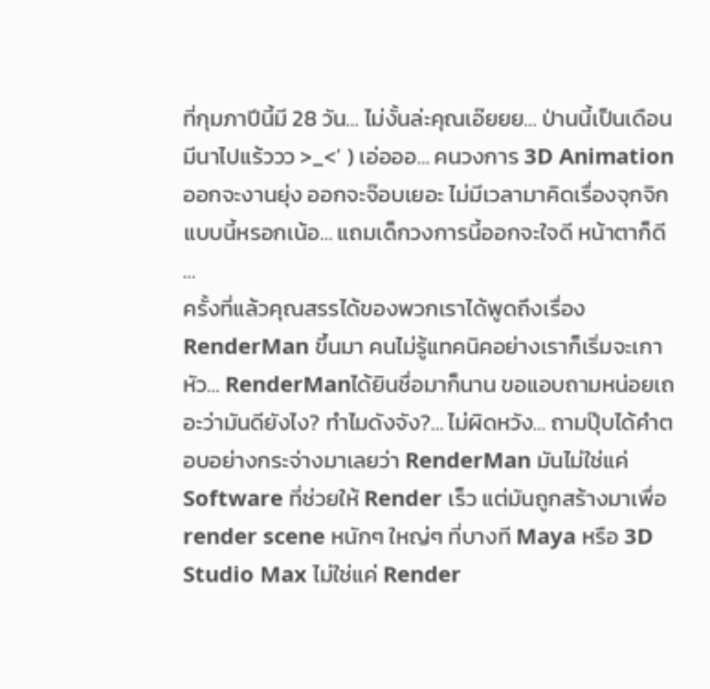ที่กุมภาปีนี้มี 28 วัน… ไม่งั้นล่ะคุณเอ๊ยยย… ป่านนี้เป็นเดือนมีนาไปแร้ววว >_<’ ) เอ่อออ… คนวงการ 3D Animation ออกจะงานยุ่ง ออกจะจ๊อบเยอะ ไม่มีเวลามาคิดเรื่องจุกจิกแบบนี้หรอกเน้อ… แถมเด็กวงการนี้ออกจะใจดี หน้าตาก็ดี …
ครั้งที่แล้วคุณสรรได้ของพวกเราได้พูดถึงเรื่อง RenderMan ขึ้นมา คนไม่รู้แทคนิคอย่างเราก็เริ่มจะเกาหัว… RenderManได้ยินชื่อมาก็นาน ขอแอบถามหน่อยเถอะว่ามันดียังไง? ทำไมดังจัง?… ไม่ผิดหวัง… ถามปุ๊บได้คำตอบอย่างกระจ่างมาเลยว่า RenderMan มันไม่ใช่แค่ Software ที่ช่วยให้ Render เร็ว แต่มันถูกสร้างมาเพื่อ render scene หนักๆ ใหญ่ๆ ที่บางที Maya หรือ 3D Studio Max ไม่ใช่แค่ Render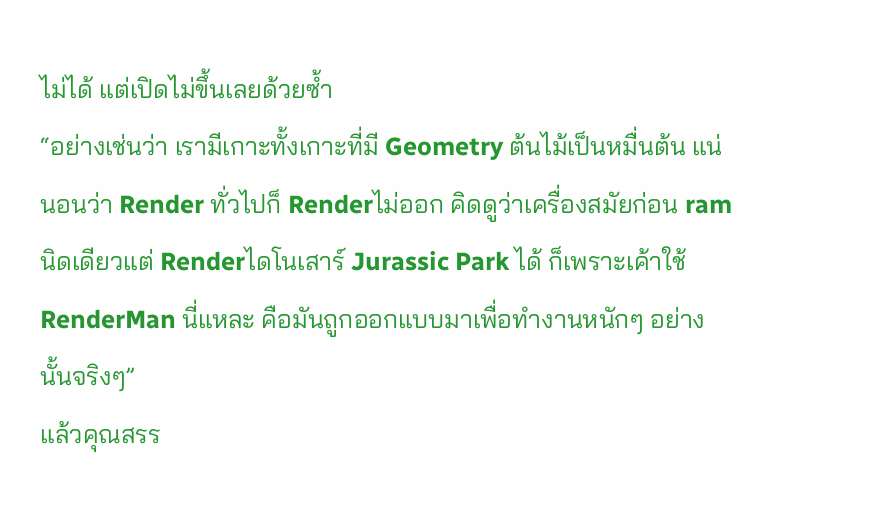ไม่ได้ แต่เปิดไม่ขึ้นเลยด้วยซ้ำ
“อย่างเช่นว่า เรามีเกาะทั้งเกาะที่มี Geometry ต้นไม้เป็นหมื่นต้น แน่นอนว่า Render ทั่วไปก็ Renderไม่ออก คิดดูว่าเครื่องสมัยก่อน ram นิดเดียวแต่ Renderไดโนเสาร์ Jurassic Park ได้ ก็เพราะเค้าใช้ RenderMan นี่แหละ คือมันถูกออกแบบมาเพื่อทำงานหนักๆ อย่างนั้นจริงๆ”
แล้วคุณสรร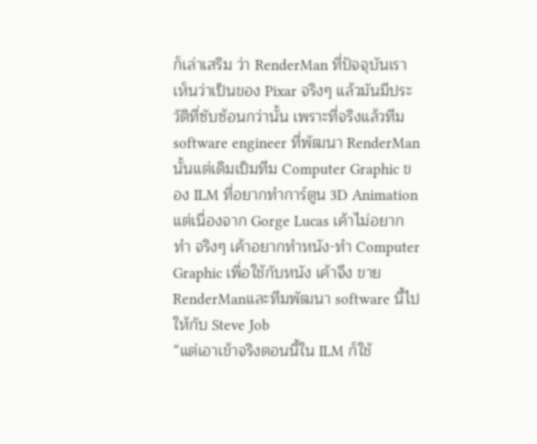ก็เล่าเสริม ว่า RenderMan ที่ปัจจุบันเราเห็นว่าเป็นของ Pixar จริงๆ แล้วมันมีประวัติที่ซับซ้อนกว่านั้น เพราะที่จริงแล้วทีม software engineer ที่พัฒนา RenderMan นั้นแต่เดิมเป็มทีม Computer Graphic ของ ILM ที่อยากทำการ์ตูน 3D Animation แต่เนื่องจาก Gorge Lucas เค้าไม่อยากทำ จริงๆ เค้าอยากทำหนัง-ทำ Computer Graphic เพื่อใช้กับหนัง เค้าจึง ขาย RenderManและทีมพัฒนา software นี้ไปให้กับ Steve Job
“แต่เอาเข้าจริงตอนนี้ใน ILM ก็ใช้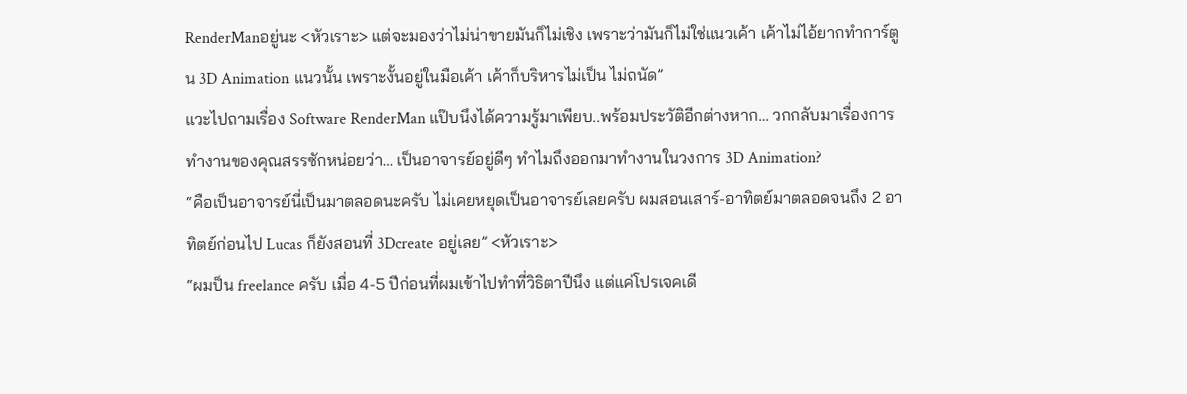RenderManอยู่นะ <หัวเราะ> แต่จะมองว่าไม่น่าขายมันก็ไม่เชิง เพราะว่ามันก็ไม่ใช่แนวเค้า เค้าไม่ไอ้ยากทำการ์ตูน 3D Animation แนวนั้น เพราะงั้นอยู่ในมือเค้า เค้าก็บริหารไม่เป็น ไม่ถนัด”
แวะไปถามเรื่อง Software RenderMan แป๊บนึงได้ความรู้มาเพียบ..พร้อมประวัติอีกต่างหาก… วกกลับมาเรื่องการทำงานของคุณสรรซักหน่อยว่า… เป็นอาจารย์อยู่ดีๆ ทำไมถึงออกมาทำงานในวงการ 3D Animation?
“คือเป็นอาจารย์นี่เป็นมาตลอดนะครับ ไม่เคยหยุดเป็นอาจารย์เลยครับ ผมสอนเสาร์-อาทิตย์มาตลอดจนถึง 2 อาทิตย์ก่อนไป Lucas ก็ยังสอนที่ 3Dcreate อยู่เลย” <หัวเราะ>
“ผมป็น freelance ครับ เมื่อ 4-5 ปีก่อนที่ผมเข้าไปทำที่วิธิตาปีนึง แต่แค่โปรเจคเดี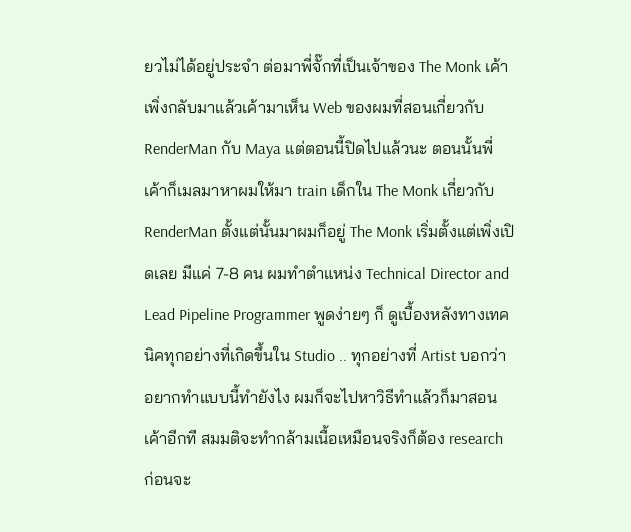ยวไม่ได้อยู่ประจำ ต่อมาพี่จั๊กที่เป็นเจ้าของ The Monk เค้าเพิ่งกลับมาแล้วเค้ามาเห็น Web ของผมที่สอนเกี่ยวกับ RenderMan กับ Maya แต่ตอนนี้ปิดไปแล้วนะ ตอนนั้นพี่เค้าก็เมลมาหาผมให้มา train เด็กใน The Monk เกี่ยวกับ RenderMan ตั้งแต่นั้นมาผมก็อยู่ The Monk เริ่มตั้งแต่เพิ่งเปิดเลย มีแค่ 7-8 คน ผมทำตำแหน่ง Technical Director and Lead Pipeline Programmer พูดง่ายๆ ก็ ดูเบื้องหลังทางเทคนิคทุกอย่างที่เกิดขึ้นใน Studio .. ทุกอย่างที่ Artist บอกว่าอยากทำแบบนี้ทำยังไง ผมก็จะไปหาวิธีทำแล้วก็มาสอนเค้าอีกที สมมติจะทำกล้ามเนื้อเหมือนจริงก็ต้อง research ก่อนจะ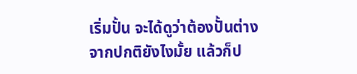เริ่มปั้น จะได้ดูว่าต้องปั้นต่างจากปกติยังไงมั้ย แล้วก็ป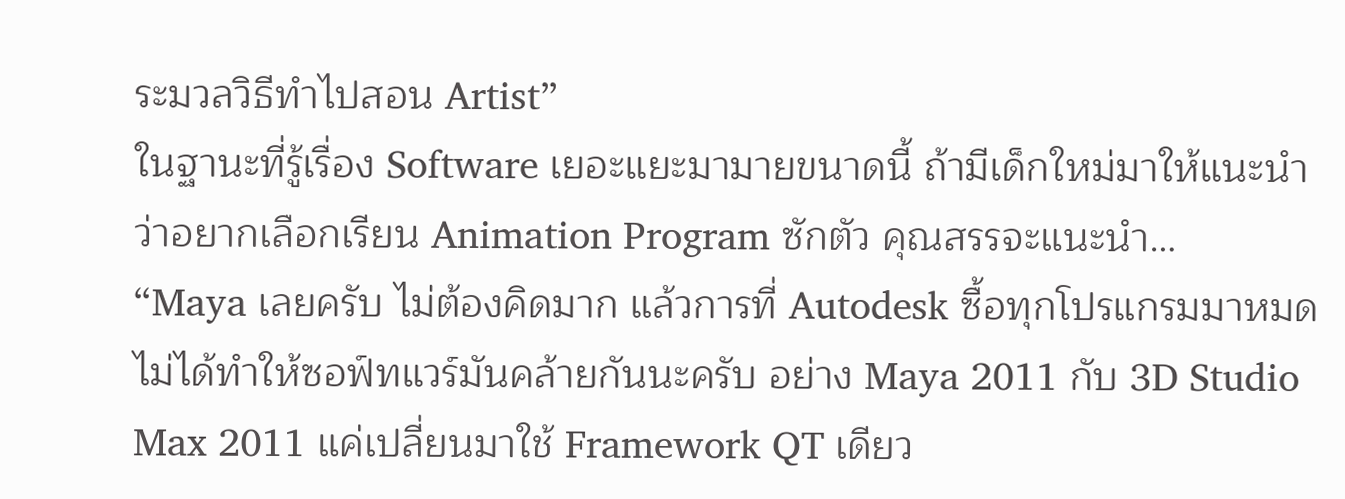ระมวลวิธีทำไปสอน Artist”
ในฐานะที่รู้เรื่อง Software เยอะแยะมามายขนาดนี้ ถ้ามีเด็กใหม่มาให้แนะนำว่าอยากเลือกเรียน Animation Program ซักตัว คุณสรรจะแนะนำ…
“Maya เลยครับ ไม่ต้องคิดมาก แล้วการที่ Autodesk ซื้อทุกโปรแกรมมาหมดไม่ได้ทำให้ซอฟ์ทแวร์มันคล้ายกันนะครับ อย่าง Maya 2011 กับ 3D Studio Max 2011 แค่เปลี่ยนมาใช้ Framework QT เดียว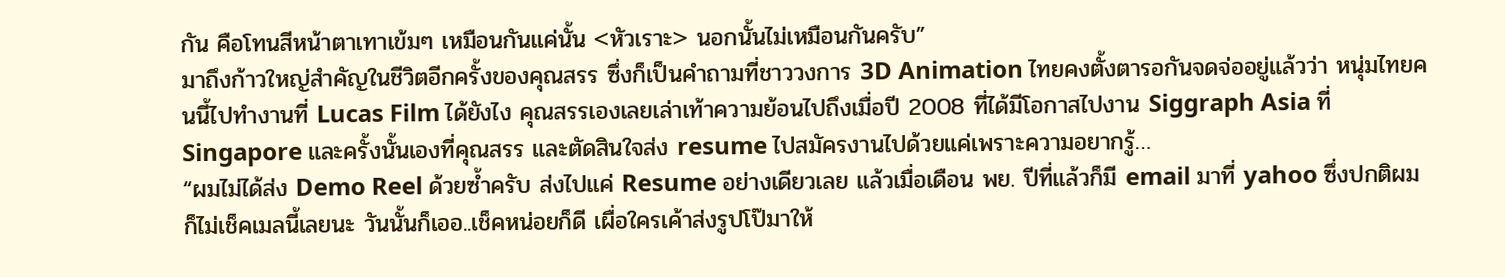กัน คือโทนสีหน้าตาเทาเข้มๆ เหมือนกันแค่นั้น <หัวเราะ> นอกนั้นไม่เหมือนกันครับ”
มาถึงก้าวใหญ่สำคัญในชีวิตอีกครั้งของคุณสรร ซึ่งก็เป็นคำถามที่ชาววงการ 3D Animation ไทยคงตั้งตารอกันจดจ่ออยู่แล้วว่า หนุ่มไทยคนนี้ไปทำงานที่ Lucas Film ได้ยังไง คุณสรรเองเลยเล่าเท้าความย้อนไปถึงเมื่อปี 2008 ที่ได้มีโอกาสไปงาน Siggraph Asia ที่ Singapore และครั้งนั้นเองที่คุณสรร และตัดสินใจส่ง resume ไปสมัครงานไปด้วยแค่เพราะความอยากรู้…
“ผมไม่ได้ส่ง Demo Reel ด้วยซ้ำครับ ส่งไปแค่ Resume อย่างเดียวเลย แล้วเมื่อเดือน พย. ปีที่แล้วก็มี email มาที่ yahoo ซึ่งปกติผมก็ไม่เช็คเมลนี้เลยนะ วันนั้นก็เออ..เช็คหน่อยก็ดี เผื่อใครเค้าส่งรูปโป๊มาให้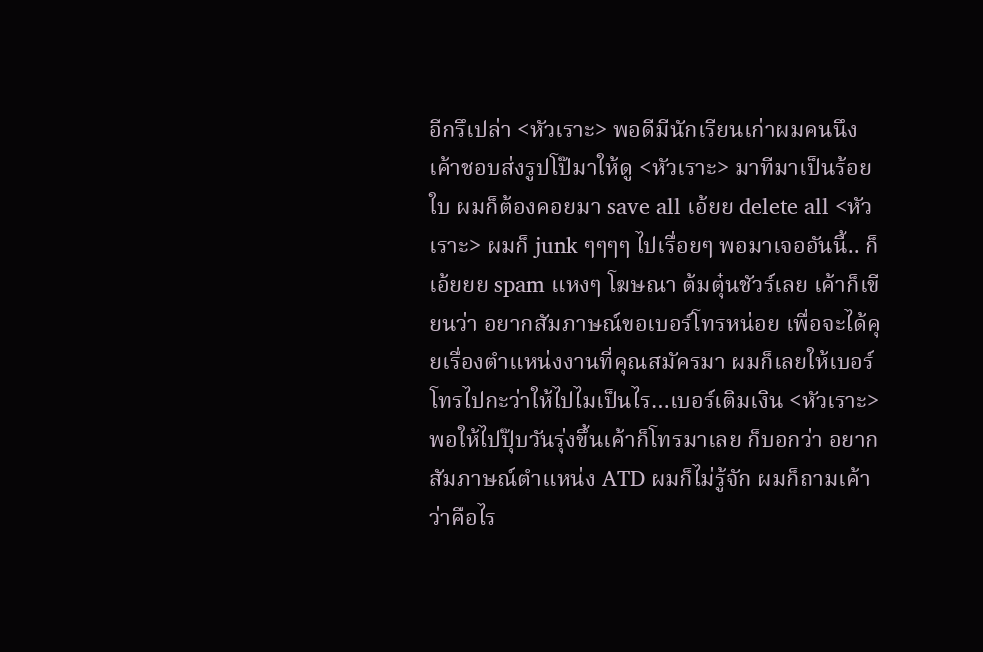อีกรึเปล่า <หัวเราะ> พอดีมีนักเรียนเก่าผมคนนึงเค้าชอบส่งรูปโป๊มาให้ดู <หัวเราะ> มาทีมาเป็นร้อยใบ ผมก็ต้องคอยมา save all เอ้ยย delete all <หัวเราะ> ผมก็ junk ๆๆๆๆ ไปเรื่อยๆ พอมาเจออันนี้.. ก็เอ้ยยย spam แหงๆ โฆษณา ต้มตุ๋นชัวร์เลย เค้าก็เขียนว่า อยากสัมภาษณ์ขอเบอร์โทรหน่อย เพื่อจะได้คุยเรื่องตำแหน่งงานที่คุณสมัครมา ผมก็เลยให้เบอร์โทรไปกะว่าให้ไปไมเป็นไร…เบอร์เติมเงิน <หัวเราะ> พอให้ไปปุ๊บวันรุ่งขึ้นเค้าก็โทรมาเลย ก็บอกว่า อยากสัมภาษณ์ตำแหน่ง ATD ผมก็ไม่รู้จัก ผมก็ถามเค้าว่าคือไร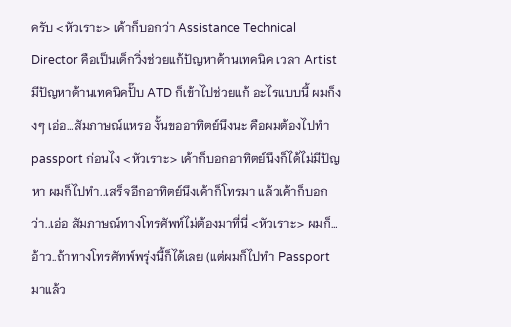ครับ <หัวเราะ> เค้าก็บอกว่า Assistance Technical Director คือเป็นเด็กวิ่งช่วยแก้ปัญหาด้านเทคนิค เวลา Artist มีปัญหาด้านเทคนิคปั๊บ ATD ก็เข้าไปช่วยแก้ อะไรแบบนี้ ผมก็งงๆ เอ่อ…สัมภาษณ์แหรอ งั้นขออาทิตย์นึงนะ คือผมต้องไปทำ passport ก่อนไง <หัวเราะ> เค้าก็บอกอาทิตย์นึงก็ได้ไม่มีปัญหา ผมก็ไปทำ..เสร็จอีกอาทิตย์นึงเค้าก็โทรมา แล้วเค้าก็บอกว่า..เอ่อ สัมภาษณ์ทางโทรศัพท์ไม่ต้องมาที่นี่ <หัวเราะ> ผมก็…อ้าว..ถ้าทางโทรศัทพ์พรุ่งนี้ก็ได้เลย (แต่ผมก็ไปทำ Passport มาแล้ว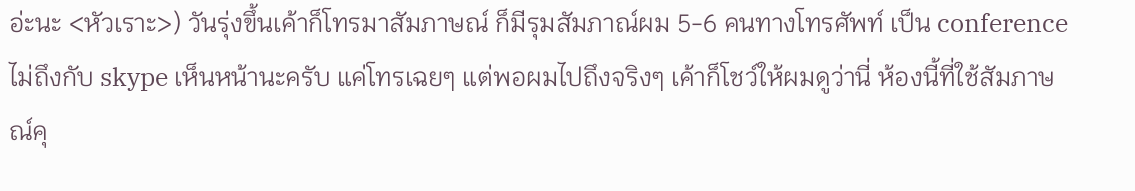อ่ะนะ <หัวเราะ>) วันรุ่งขึ้นเค้าก็โทรมาสัมภาษณ์ ก็มีรุมสัมภาณ์ผม 5-6 คนทางโทรศัพท์ เป็น conference ไม่ถึงกับ skype เห็นหน้านะครับ แค่โทรเฉยๆ แต่พอผมไปถึงจริงๆ เค้าก็โชว์ให้ผมดูว่านี่ ห้องนี้ที่ใช้สัมภาษณ์คุ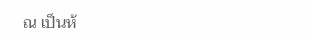ณ เป็นห้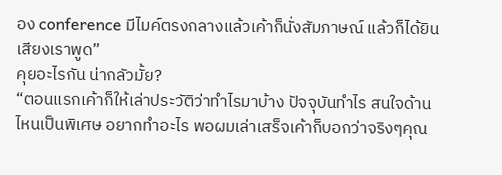อง conference มีไมค์ตรงกลางแล้วเค้าก็นั่งสัมภาษณ์ แล้วก็ได้ยินเสียงเราพูด”
คุยอะไรกัน น่ากลัวมั้ย?
“ตอนแรกเค้าก็ให้เล่าประวัติว่าทำไรมาบ้าง ปัจจุบันทำไร สนใจด้านไหนเป็นพิเศษ อยากทำอะไร พอผมเล่าเสร็จเค้าก็บอกว่าจริงๆคุณ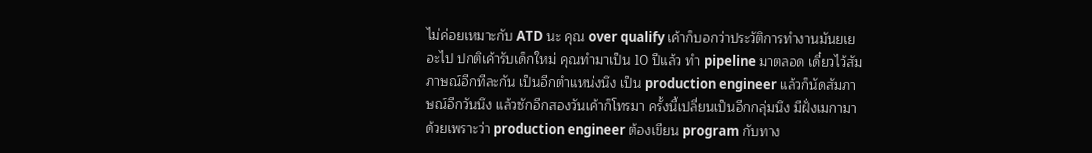ไม่ค่อยเหมาะกับ ATD นะ คุณ over qualify เค้าก็บอกว่าประวัติการทำงานมันยเยอะไป ปกติเค้ารับเด็กใหม่ คุณทำมาเป็น 10 ปีแล้ว ทำ pipeline มาตลอด เดี๋ยวไว้สัมภาษณ์อีกทีละกัน เป็นอีกตำแหน่งนึง เป็น production engineer แล้วก็นัดสัมภาษณ์อีกวันนึง แล้วซักอีกสองวันเค้าก็โทรมา ครั้งนี้เปลี่ยนเป็นอีกกลุ่มนึง มีฝั่งเมกามาด้วยเพราะว่า production engineer ต้องเขียน program กับทาง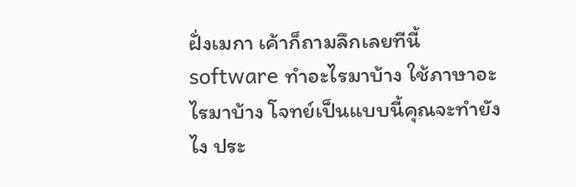ฝั่งเมกา เค้าก็ถามลึกเลยทีนี้ software ทำอะไรมาบ้าง ใช้ภาษาอะไรมาบ้าง โจทย์เป็นแบบนี้คุณจะทำยังไง ประ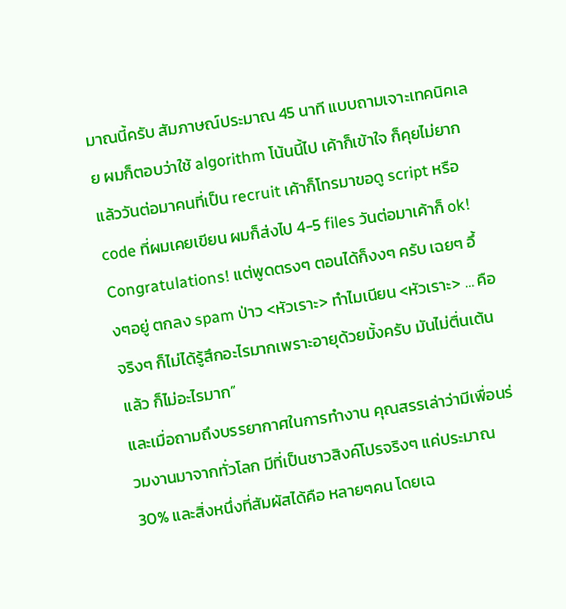มาณนี้ครับ สัมภาษณ์ประมาณ 45 นาที แบบถามเจาะเทคนิคเลย ผมก็ตอบว่าใช้ algorithm โน้นนี้ไป เค้าก็เข้าใจ ก็คุยไม่ยาก แล้ววันต่อมาคนที่เป็น recruit เค้าก็โทรมาขอดู script หรือ code ที่ผมเคยเขียน ผมก็ส่งไป 4-5 files วันต่อมาเค้าก็ ok! Congratulations! แต่พูดตรงๆ ตอนได้ก็งงๆ ครับ เฉยๆ อึ้งๆอยู่ ตกลง spam ป่าว <หัวเราะ> ทำไมเนียน <หัวเราะ> … คือ จริงๆ ก็ไม่ได้รู้สึกอะไรมากเพราะอายุด้วยมั้งครับ มันไม่ตื่นเต้นแล้ว ก็ไม่อะไรมาก”
และเมื่อถามถึงบรรยากาศในการทำงาน คุณสรรเล่าว่ามีเพื่อนร่วมงานมาจากทั่วโลก มีที่เป็นชาวสิงค์โปรจริงๆ แค่ประมาณ 30% และสิ่งหนึ่งที่สัมผัสได้คือ หลายๆคน โดยเฉ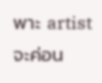พาะ artist จะค่อน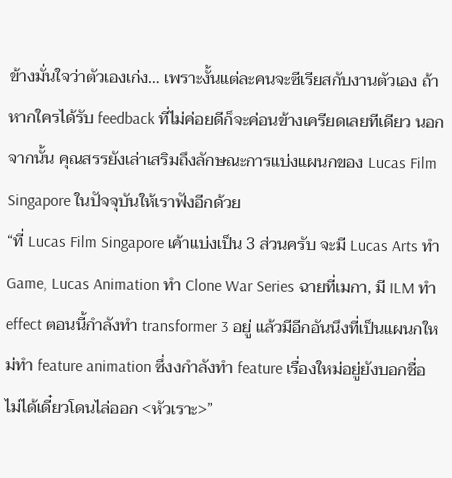ข้างมั่นใจว่าตัวเองเก่ง… เพราะงั้นแต่ละคนจะซีเรียสกับงานตัวเอง ถ้าหากใครได้รับ feedback ที่ไม่ค่อยดีก็จะค่อนข้างเครียดเลยทีเดียว นอกจากนั้น คุณสรรยังเล่าเสริมถึงลักษณะการแบ่งแผนกของ Lucas Film Singapore ในปัจจุบันให้เราฟังอีกด้วย
“ที่ Lucas Film Singapore เค้าแบ่งเป็น 3 ส่วนครับ จะมี Lucas Arts ทำ Game, Lucas Animation ทำ Clone War Series ฉายที่เมกา, มี ILM ทำ effect ตอนนี้กำลังทำ transformer 3 อยู่ แล้วมีอีกอันนึงที่เป็นแผนกใหม่ทำ feature animation ซึ่งงกำลังทำ feature เรื่องใหม่อยู่ยังบอกชื่อไม่ได้เดี๋ยวโดนไล่ออก <หัวเราะ>”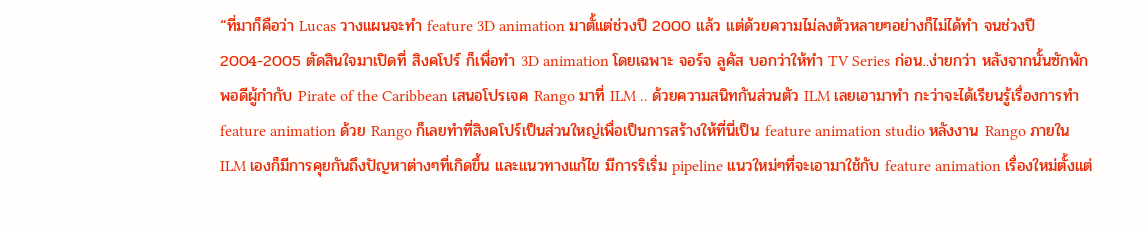“ที่มาก็คือว่า Lucas วางแผนจะทำ feature 3D animation มาตั้แต่ช่วงปี 2000 แล้ว แต่ด้วยความไม่ลงตัวหลายๆอย่างก็ไม่ได้ทำ จนช่วงปี 2004-2005 ตัดสินใจมาเปิดที่ สิงคโปร์ ก็เพื่อทำ 3D animation โดยเฉพาะ จอร์จ ลูคัส บอกว่าให้ทำ TV Series ก่อน..ง่ายกว่า หลังจากนั้นซักพักพอดีผู้กำกับ Pirate of the Caribbean เสนอโปรเจค Rango มาที่ ILM .. ด้วยความสนิทกันส่วนตัว ILM เลยเอามาทำ กะว่าจะได้เรียนรู้เรื่องการทำ feature animation ด้วย Rango ก็เลยทำที่สิงคโปร์เป็นส่วนใหญ่เพื่อเป็นการสร้างให้ที่นี่เป็น feature animation studio หลังงาน Rango ภายใน ILM เองก็มีการคุยกันถึงปัญหาต่างๆที่เกิดขึ้น และแนวทางแก้ไข มีการริเริ่ม pipeline แนวใหม่ๆที่จะเอามาใช้กับ feature animation เรื่องใหม่ตั้งแต่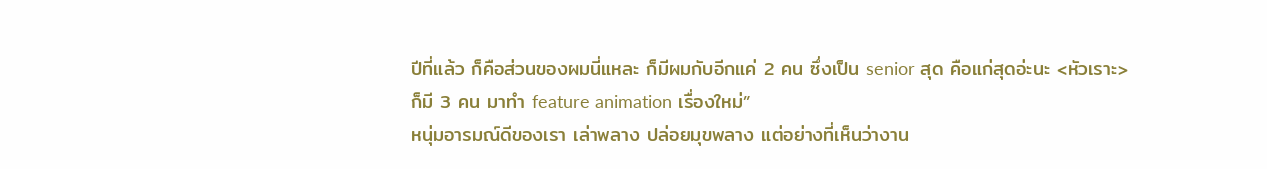ปีที่แล้ว ก็คือส่วนของผมนี่แหละ ก็มีผมกับอีกแค่ 2 คน ซึ่งเป็น senior สุด คือแก่สุดอ่ะนะ <หัวเราะ> ก็มี 3 คน มาทำ feature animation เรื่องใหม่”
หนุ่มอารมณ์ดีของเรา เล่าพลาง ปล่อยมุขพลาง แต่อย่างที่เห็นว่างาน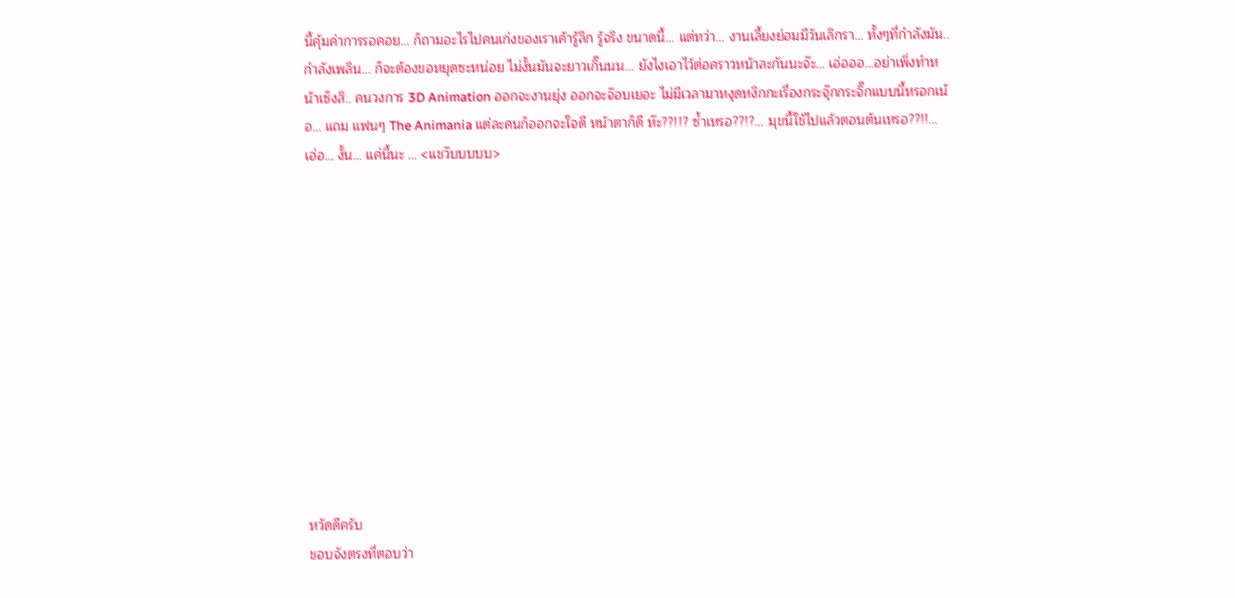นี้คุ้มค่าการรอคอย… ก็ถามอะไรไปคนเก่งของเราเค้ารู้ลึก รู้จริง ขนาดนี้… แต่ทว่า… งานเลี้ยงย่อมมีวันเลิกรา… ทั้งๆที่กำลังมัน..กำลังเพลิน… ก็จะต้องขอหยุดซะหน่อย ไม่งั้นมันจะยาวเกิ๊นนน… ยังไงเอาไว้ต่อคราวหน้าละกันนะจ๊ะ… เอ่อออ…อย่าเพิ่งทำหน้าเซ็งสิ.. คนวงการ 3D Animation ออกจะงานยุ่ง ออกจะจ๊อบเยอะ ไม่มีเวลามาหงุดหงิกกะเรื่องกระจุ๊กกระจิ๊กแบบนี้หรอกเน้อ… แถม แฟนๆ The Animania แต่ละคนก็ออกจะใจดี หน้าตาก็ดี ห๊ะ??!!? ซ้ำเหรอ??!?… มุขนี้ใช้ไปแล้วตอนต้นเหรอ??!!… เอ่อ… งั้น… แค่นี้นะ … <แชว๊บบบบบ>












หวัดดีครับ
ชอบจังตรงที่ตอบว่า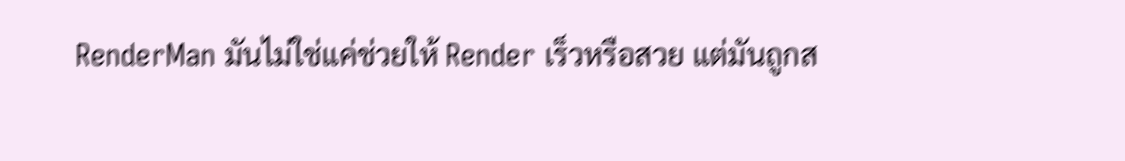RenderMan มันไม่ใช่แค่ช่วยให้ Render เร็วหรือสวย แต่มันถูกส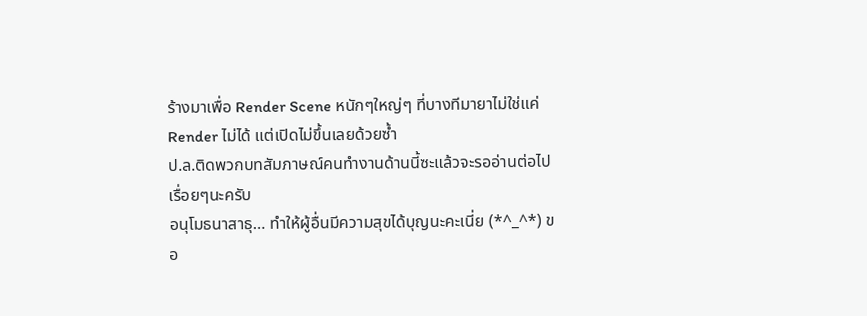ร้างมาเพื่อ Render Scene หนักๆใหญ่ๆ ที่บางทีมายาไม่ใช่แค่ Render ไม่ได้ แต่เปิดไม่ขึ้นเลยด้วยซ้ำ
ป.ล.ติดพวกบทสัมภาษณ์คนทำงานด้านนี้ซะแล้วจะรออ่านต่อไปเรื่อยๆนะครับ
อนุโมธนาสาธุ… ทำให้ผู้อื่นมีความสุขได้บุญนะคะเนี่ย (*^_^*) ขอ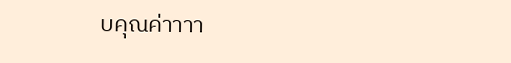บคุณค่าาาา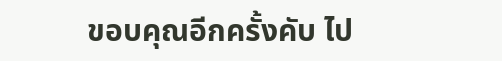ขอบคุณอีกครั้งคับ ไป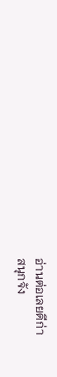อ่านต่อเลยดีก่า
สนุกจัง